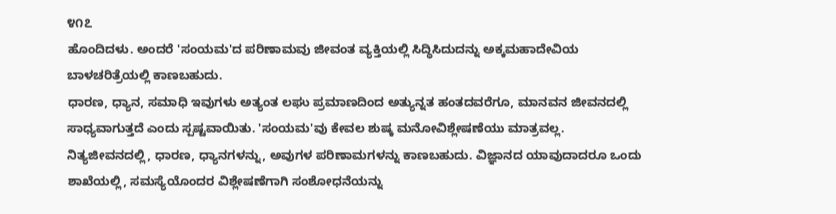೪೧೭
ಹೊಂದಿದಳು. ಅಂದರೆ 'ಸಂಯಮ'ದ ಪರಿಣಾಮವು ಜೀವಂತ ವ್ಯಕ್ತಿಯಲ್ಲಿ ಸಿದ್ಧಿಸಿದುದನ್ನು ಅಕ್ಕಮಹಾದೇವಿಯ ಬಾಳಚರಿತ್ರೆಯಲ್ಲಿ ಕಾಣಬಹುದು.
ಧಾರಣ, ಧ್ಯಾನ, ಸಮಾಧಿ ಇವುಗಳು ಅತ್ಯಂತ ಲಘು ಪ್ರಮಾಣದಿಂದ ಅತ್ಯುನ್ನತ ಹಂತದವರೆಗೂ, ಮಾನವನ ಜೀವನದಲ್ಲಿ ಸಾಧ್ಯವಾಗುತ್ತದೆ ಎಂದು ಸ್ಪಷ್ಟವಾಯಿತು. 'ಸಂಯಮ'ವು ಕೇವಲ ಶುಷ್ಕ ಮನೋವಿಶ್ಲೇಷಣೆಯು ಮಾತ್ರವಲ್ಲ.
ನಿತ್ಯಜೀವನದಲ್ಲಿ, ಧಾರಣ, ಧ್ಯಾನಗಳನ್ನು, ಅವುಗಳ ಪರಿಣಾಮಗಳನ್ನು ಕಾಣಬಹುದು. ವಿಜ್ಞಾನದ ಯಾವುದಾದರೂ ಒಂದು ಶಾಖೆಯಲ್ಲಿ, ಸಮಸ್ಯೆಯೊಂದರ ವಿಶ್ಲೇಷಣೆಗಾಗಿ ಸಂಶೋಧನೆಯನ್ನು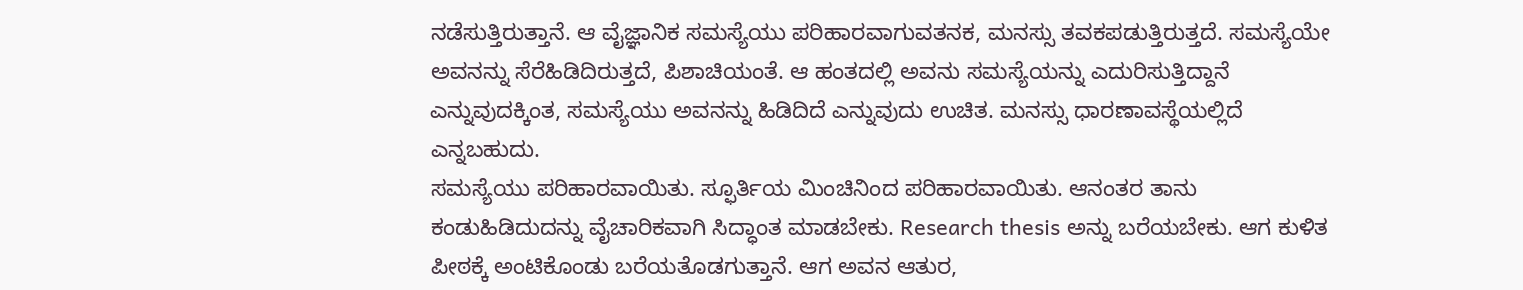ನಡೆಸುತ್ತಿರುತ್ತಾನೆ. ಆ ವೈಜ್ಞಾನಿಕ ಸಮಸ್ಯೆಯು ಪರಿಹಾರವಾಗುವತನಕ, ಮನಸ್ಸು ತವಕಪಡುತ್ತಿರುತ್ತದೆ. ಸಮಸ್ಯೆಯೇ ಅವನನ್ನು ಸೆರೆಹಿಡಿದಿರುತ್ತದೆ, ಪಿಶಾಚಿಯಂತೆ. ಆ ಹಂತದಲ್ಲಿ ಅವನು ಸಮಸ್ಯೆಯನ್ನು ಎದುರಿಸುತ್ತಿದ್ದಾನೆ ಎನ್ನುವುದಕ್ಕಿಂತ, ಸಮಸ್ಯೆಯು ಅವನನ್ನು ಹಿಡಿದಿದೆ ಎನ್ನುವುದು ಉಚಿತ. ಮನಸ್ಸು ಧಾರಣಾವಸ್ಥೆಯಲ್ಲಿದೆ ಎನ್ನಬಹುದು.
ಸಮಸ್ಯೆಯು ಪರಿಹಾರವಾಯಿತು. ಸ್ಫೂರ್ತಿಯ ಮಿಂಚಿನಿಂದ ಪರಿಹಾರವಾಯಿತು. ಆನಂತರ ತಾನು ಕಂಡುಹಿಡಿದುದನ್ನು ವೈಚಾರಿಕವಾಗಿ ಸಿದ್ಧಾಂತ ಮಾಡಬೇಕು. Research thesis ಅನ್ನು ಬರೆಯಬೇಕು. ಆಗ ಕುಳಿತ ಪೀಠಕ್ಕೆ ಅಂಟಿಕೊಂಡು ಬರೆಯತೊಡಗುತ್ತಾನೆ. ಆಗ ಅವನ ಆತುರ,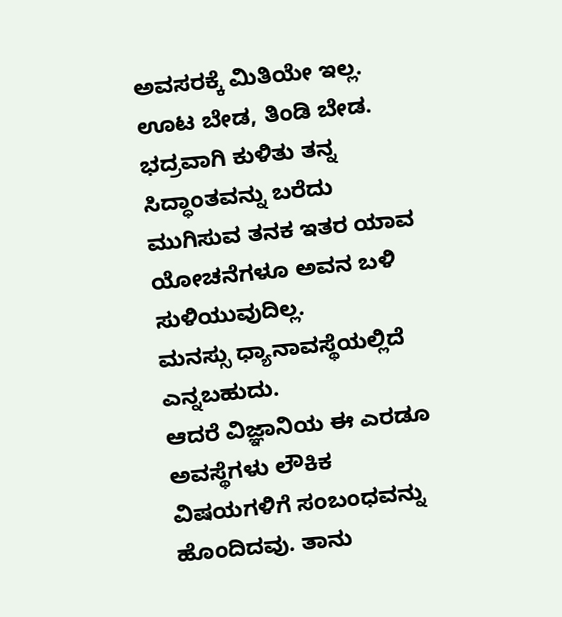ಅವಸರಕ್ಕೆ ಮಿತಿಯೇ ಇಲ್ಲ. ಊಟ ಬೇಡ, ತಿಂಡಿ ಬೇಡ. ಭದ್ರವಾಗಿ ಕುಳಿತು ತನ್ನ ಸಿದ್ಧಾಂತವನ್ನು ಬರೆದು ಮುಗಿಸುವ ತನಕ ಇತರ ಯಾವ ಯೋಚನೆಗಳೂ ಅವನ ಬಳಿ ಸುಳಿಯುವುದಿಲ್ಲ.
ಮನಸ್ಸು ಧ್ಯಾನಾವಸ್ಥೆಯಲ್ಲಿದೆ ಎನ್ನಬಹುದು.
ಆದರೆ ವಿಜ್ಞಾನಿಯ ಈ ಎರಡೂ ಅವಸ್ಥೆಗಳು ಲೌಕಿಕ ವಿಷಯಗಳಿಗೆ ಸಂಬಂಧವನ್ನು ಹೊಂದಿದವು. ತಾನು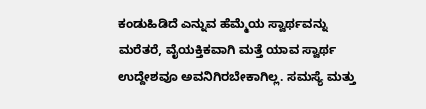ಕಂಡುಹಿಡಿದೆ ಎನ್ನುವ ಹೆಮ್ಮೆಯ ಸ್ವಾರ್ಥವನ್ನು ಮರೆತರೆ, ವೈಯಕ್ತಿಕವಾಗಿ ಮತ್ತೆ ಯಾವ ಸ್ವಾರ್ಥ ಉದ್ದೇಶವೂ ಅವನಿಗಿರಬೇಕಾಗಿಲ್ಲ. ಸಮಸ್ಯೆ ಮತ್ತು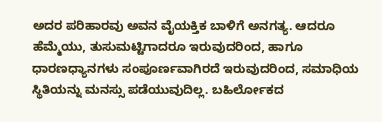ಅದರ ಪರಿಹಾರವು ಅವನ ವೈಯಕ್ತಿಕ ಬಾಳಿಗೆ ಅನಗತ್ಯ. ಆದರೂ ಹೆಮ್ಮೆಯು, ತುಸುಮಟ್ಟಿಗಾದರೂ ಇರುವುದರಿಂದ, ಹಾಗೂ ಧಾರಣಧ್ಯಾನಗಳು ಸಂಪೂರ್ಣವಾಗಿರದೆ ಇರುವುದರಿಂದ, ಸಮಾಧಿಯ ಸ್ಥಿತಿಯನ್ನು ಮನಸ್ಸು ಪಡೆಯುವುದಿಲ್ಲ. ಬಹಿರ್ಲೋಕದ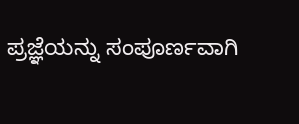ಪ್ರಜ್ಞೆಯನ್ನು ಸಂಪೂರ್ಣವಾಗಿ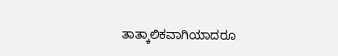ತಾತ್ಕಾಲಿಕವಾಗಿಯಾದರೂ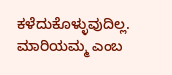ಕಳೆದುಕೊಳ್ಳುವುದಿಲ್ಲ.
ಮಾರಿಯಮ್ಮ ಎಂಬ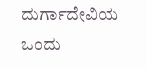ದುರ್ಗಾದೇವಿಯ ಒಂದು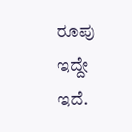ರೂಪು ಇದ್ದೇ ಇದೆ.